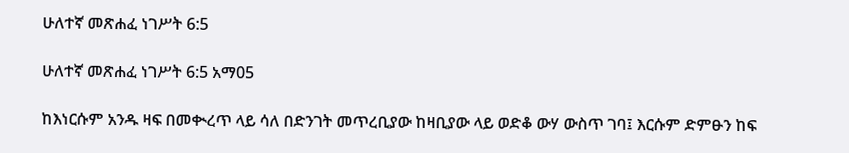ሁለተኛ መጽሐፈ ነገሥት 6:5

ሁለተኛ መጽሐፈ ነገሥት 6:5 አማ05

ከእነርሱም አንዱ ዛፍ በመቊረጥ ላይ ሳለ በድንገት መጥረቢያው ከዛቢያው ላይ ወድቆ ውሃ ውስጥ ገባ፤ እርሱም ድምፁን ከፍ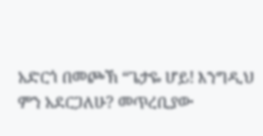አድርጎ በመጮኽ “ጌታዬ ሆይ! እንግዲህ ምን አደርጋለሁ? መጥረቢያው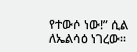የተውሶ ነው!” ሲል ለኤልሳዕ ነገረው።